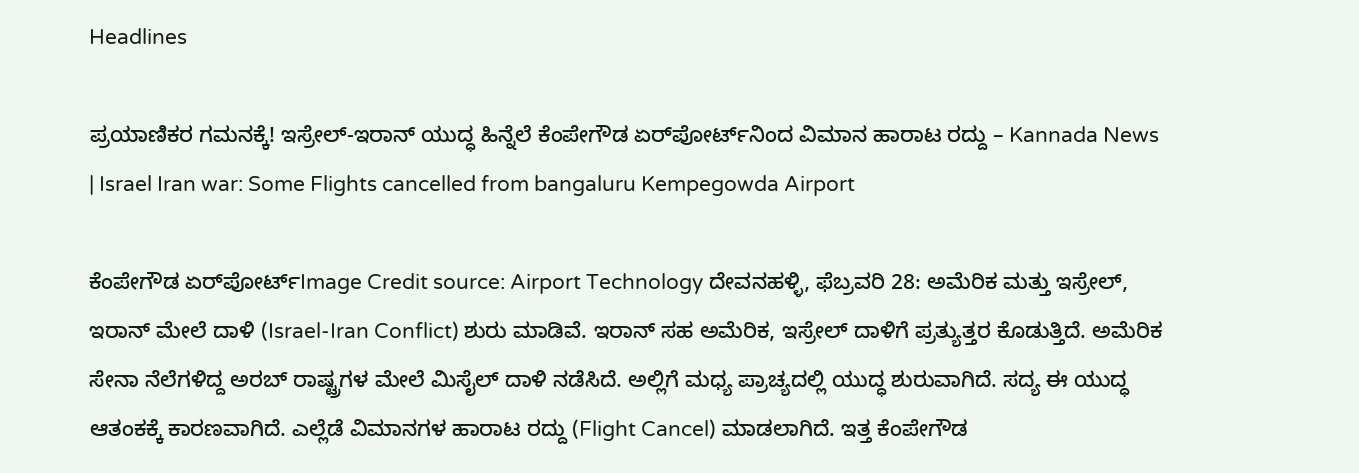Headlines

ಪ್ರಯಾಣಿಕರ ಗಮನಕ್ಕೆ! ಇಸ್ರೇಲ್-ಇರಾನ್ ಯುದ್ಧ ಹಿನ್ನೆಲೆ ಕೆಂಪೇಗೌಡ ಏರ್‌ಪೋರ್ಟ್‌ನಿಂದ ವಿಮಾನ ಹಾರಾಟ ರದ್ದು – Kannada News | Israel Iran war: Some Flights cancelled from bangaluru Kempegowda Airport

ಕೆಂಪೇಗೌಡ ಏರ್‌ಪೋರ್ಟ್‌Image Credit source: Airport Technology ದೇವನಹಳ್ಳಿ, ಫೆಬ್ರವರಿ 28: ಅಮೆರಿಕ ಮತ್ತು ಇಸ್ರೇಲ್, ಇರಾನ್ ಮೇಲೆ ದಾಳಿ (Israel-Iran Conflict) ಶುರು ಮಾಡಿವೆ. ಇರಾನ್ ಸಹ ಅಮೆರಿಕ, ಇಸ್ರೇಲ್ ದಾಳಿಗೆ ಪ್ರತ್ಯುತ್ತರ ಕೊಡುತ್ತಿದೆ. ಅಮೆರಿಕ ಸೇನಾ ನೆಲೆಗಳಿದ್ದ ಅರಬ್ ರಾಷ್ಟ್ರಗಳ ಮೇಲೆ ಮಿಸೈಲ್ ದಾಳಿ ನಡೆಸಿದೆ. ಅಲ್ಲಿಗೆ ಮಧ್ಯ ಪ್ರಾಚ್ಯದಲ್ಲಿ ಯುದ್ಧ ಶುರುವಾಗಿದೆ. ಸದ್ಯ ಈ ಯುದ್ಧ ಆತಂಕಕ್ಕೆ ಕಾರಣವಾಗಿದೆ. ಎಲ್ಲೆಡೆ ವಿಮಾನಗಳ ಹಾರಾಟ ರದ್ದು (Flight Cancel) ಮಾಡಲಾಗಿದೆ. ಇತ್ತ ಕೆಂಪೇಗೌಡ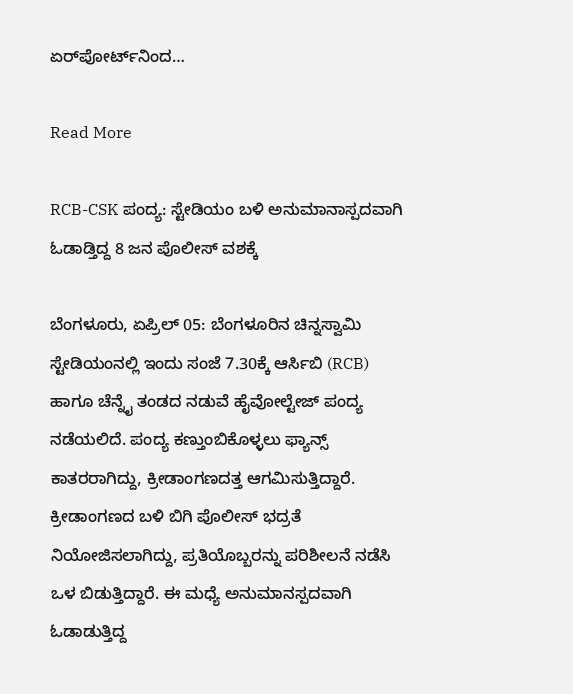ಏರ್‌ಪೋರ್ಟ್‌ನಿಂದ…

Read More

RCB-CSK ಪಂದ್ಯ: ಸ್ಟೇಡಿಯಂ ಬಳಿ ಅನುಮಾನಾಸ್ಪದವಾಗಿ ಓಡಾಡ್ತಿದ್ದ 8 ಜನ ಪೊಲೀಸ್ ವಶಕ್ಕೆ

ಬೆಂಗಳೂರು, ಏಪ್ರಿಲ್ 05: ಬೆಂಗಳೂರಿನ ಚಿನ್ನಸ್ವಾಮಿ ಸ್ಟೇಡಿಯಂನಲ್ಲಿ ಇಂದು ಸಂಜೆ 7.30ಕ್ಕೆ ಆರ್ಸಿಬಿ (RCB) ಹಾಗೂ ಚೆನ್ನೈ ತಂಡದ ನಡುವೆ ಹೈವೋಲ್ಟೇಜ್ ಪಂದ್ಯ ನಡೆಯಲಿದೆ. ಪಂದ್ಯ ಕಣ್ತುಂಬಿಕೊಳ್ಳಲು ಫ್ಯಾನ್ಸ್ ಕಾತರರಾಗಿದ್ದು, ಕ್ರೀಡಾಂಗಣದತ್ತ ಆಗಮಿಸುತ್ತಿದ್ದಾರೆ. ಕ್ರೀಡಾಂಗಣದ ಬಳಿ ಬಿಗಿ ಪೊಲೀಸ್ ಭದ್ರತೆ ನಿಯೋಜಿಸಲಾಗಿದ್ದು, ಪ್ರತಿಯೊಬ್ಬರನ್ನು ಪರಿಶೀಲನೆ ನಡೆಸಿ ಒಳ ಬಿಡುತ್ತಿದ್ದಾರೆ. ಈ ಮಧ್ಯೆ ಅನುಮಾನಸ್ಪದವಾಗಿ ಓಡಾಡುತ್ತಿದ್ದ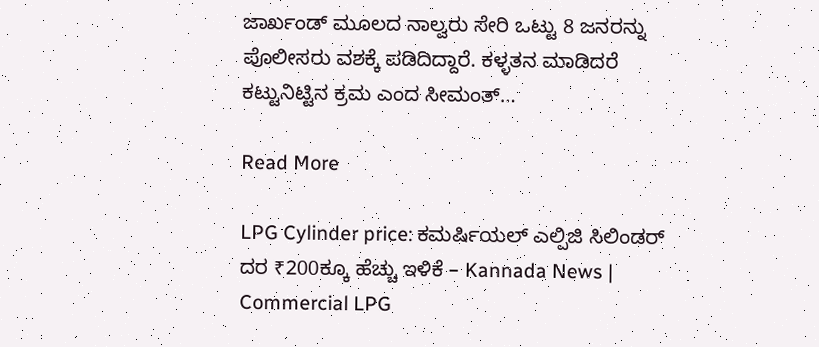ಜಾರ್ಖಂಡ್ ಮೂಲದ ನಾಲ್ವರು ಸೇರಿ ಒಟ್ಟು 8 ಜನರನ್ನು ಪೊಲೀಸರು ವಶಕ್ಕೆ ಪಡಿದಿದ್ದಾರೆ. ಕಳ್ಳತನ ಮಾಡಿದರೆ ಕಟ್ಟುನಿಟ್ಟಿನ ಕ್ರಮ ಎಂದ ಸೀಮಂತ್…

Read More

LPG Cylinder price: ಕಮರ್ಷಿಯಲ್ ಎಲ್ಪಿಜಿ ಸಿಲಿಂಡರ್ ದರ ₹200ಕ್ಕೂ ಹೆಚ್ಚು ಇಳಿಕೆ – Kannada News | Commercial LPG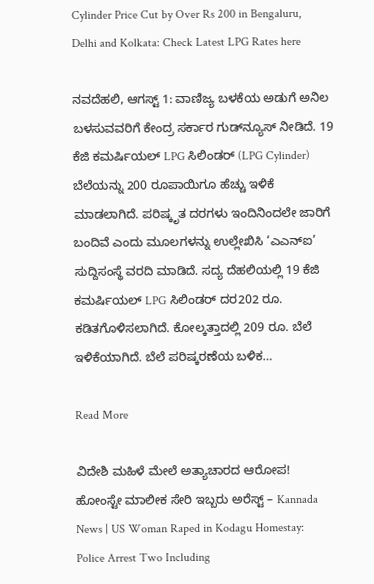Cylinder Price Cut by Over Rs 200 in Bengaluru, Delhi and Kolkata: Check Latest LPG Rates here

ನವದೆಹಲಿ, ಆಗಸ್ಟ್ 1: ವಾಣಿಜ್ಯ ಬಳಕೆಯ ಅಡುಗೆ ಅನಿಲ ಬಳಸುವವರಿಗೆ ಕೇಂದ್ರ ಸರ್ಕಾರ ಗುಡ್‌ನ್ಯೂಸ್ ನೀಡಿದೆ. 19 ಕೆಜಿ ಕಮರ್ಷಿಯಲ್ LPG ಸಿಲಿಂಡರ್ (LPG Cylinder) ಬೆಲೆಯನ್ನು 200 ರೂಪಾಯಿಗೂ ಹೆಚ್ಚು ಇಳಿಕೆ ಮಾಡಲಾಗಿದೆ. ಪರಿಷ್ಕೃತ ದರಗಳು ಇಂದಿನಿಂದಲೇ ಜಾರಿಗೆ ಬಂದಿವೆ ಎಂದು ಮೂಲಗಳನ್ನು ಉಲ್ಲೇಖಿಸಿ ‘ಎಎನ್ಐ’ ಸುದ್ದಿಸಂಸ್ಥೆ ವರದಿ ಮಾಡಿದೆ. ಸದ್ಯ ದೆಹಲಿಯಲ್ಲಿ 19 ಕೆಜಿ ಕಮರ್ಷಿಯಲ್ LPG ಸಿಲಿಂಡರ್ ದರ202 ರೂ. ಕಡಿತಗೊಳಿಸಲಾಗಿದೆ. ಕೋಲ್ಕತ್ತಾದಲ್ಲಿ 209 ರೂ. ಬೆಲೆ ಇಳಿಕೆಯಾಗಿದೆ. ಬೆಲೆ ಪರಿಷ್ಕರಣೆಯ ಬಳಿಕ…

Read More

ವಿದೇಶಿ ಮಹಿಳೆ ಮೇಲೆ ಅತ್ಯಾಚಾರದ ಆರೋಪ! ಹೋಂಸ್ಟೇ ಮಾಲೀಕ ಸೇರಿ ಇಬ್ಬರು ಅರೆಸ್ಟ್ – Kannada News | US Woman Raped in Kodagu Homestay: Police Arrest Two Including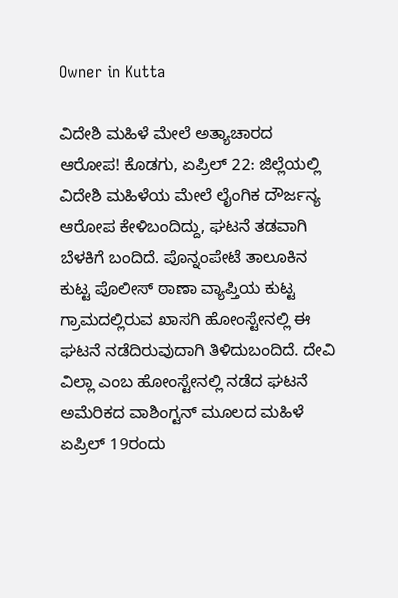Owner in Kutta

ವಿದೇಶಿ ಮಹಿಳೆ ಮೇಲೆ ಅತ್ಯಾಚಾರದ ಆರೋಪ! ಕೊಡಗು, ಏಪ್ರಿಲ್ 22: ಜಿಲ್ಲೆಯಲ್ಲಿ ವಿದೇಶಿ ಮಹಿಳೆಯ ಮೇಲೆ ಲೈಂಗಿಕ ದೌರ್ಜನ್ಯ ಆರೋಪ ಕೇಳಿಬಂದಿದ್ದು, ಘಟನೆ ತಡವಾಗಿ ಬೆಳಕಿಗೆ ಬಂದಿದೆ. ಪೊನ್ನಂಪೇಟೆ ತಾಲೂಕಿನ ಕುಟ್ಟ ಪೊಲೀಸ್ ಠಾಣಾ ವ್ಯಾಪ್ತಿಯ ಕುಟ್ಟ ಗ್ರಾಮದಲ್ಲಿರುವ ಖಾಸಗಿ ಹೋಂಸ್ಟೇನಲ್ಲಿ ಈ ಘಟನೆ ನಡೆದಿರುವುದಾಗಿ ತಿಳಿದುಬಂದಿದೆ. ದೇವಿ ವಿಲ್ಲಾ ಎಂಬ ಹೋಂಸ್ಟೇನಲ್ಲಿ ನಡೆದ ಘಟನೆ ಅಮೆರಿಕದ ವಾಶಿಂಗ್ಟನ್ ಮೂಲದ ಮಹಿಳೆ ಏಪ್ರಿಲ್ 19ರಂದು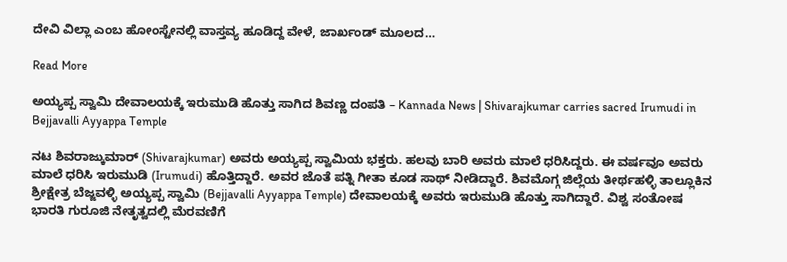ದೇವಿ ವಿಲ್ಲಾ ಎಂಬ ಹೋಂಸ್ಟೇನಲ್ಲಿ ವಾಸ್ತವ್ಯ ಹೂಡಿದ್ದ ವೇಳೆ, ಜಾರ್ಖಂಡ್ ಮೂಲದ…

Read More

ಅಯ್ಯಪ್ಪ ಸ್ವಾಮಿ ದೇವಾಲಯಕ್ಕೆ ಇರುಮುಡಿ ಹೊತ್ತು ಸಾಗಿದ ಶಿವಣ್ಣ ದಂಪತಿ – Kannada News | Shivarajkumar carries sacred Irumudi in Bejjavalli Ayyappa Temple

ನಟ ಶಿವರಾಜ್ಕುಮಾರ್ (Shivarajkumar) ಅವರು ಅಯ್ಯಪ್ಪ ಸ್ವಾಮಿಯ ಭಕ್ತರು. ಹಲವು ಬಾರಿ ಅವರು ಮಾಲೆ ಧರಿಸಿದ್ದರು. ಈ ವರ್ಷವೂ ಅವರು ಮಾಲೆ ಧರಿಸಿ ಇರುಮುಡಿ (Irumudi) ಹೊತ್ತಿದ್ದಾರೆ. ಅವರ ಜೊತೆ ಪತ್ನಿ ಗೀತಾ ಕೂಡ ಸಾಥ್ ನೀಡಿದ್ದಾರೆ. ಶಿವಮೊಗ್ಗ ಜಿಲ್ಲೆಯ ತೀರ್ಥಹಳ್ಳಿ ತಾಲ್ಲೂಕಿನ ಶ್ರೀಕ್ಷೇತ್ರ ಬೆಜ್ಜವಳ್ಳಿ ಅಯ್ಯಪ್ಪ ಸ್ವಾಮಿ (Bejjavalli Ayyappa Temple) ದೇವಾಲಯಕ್ಕೆ ಅವರು ಇರುಮುಡಿ ಹೊತ್ತು ಸಾಗಿದ್ದಾರೆ. ವಿಶ್ವ ಸಂತೋಷ ಭಾರತಿ ಗುರೂಜಿ ನೇತೃತ್ವದಲ್ಲಿ ಮೆರವಣಿಗೆ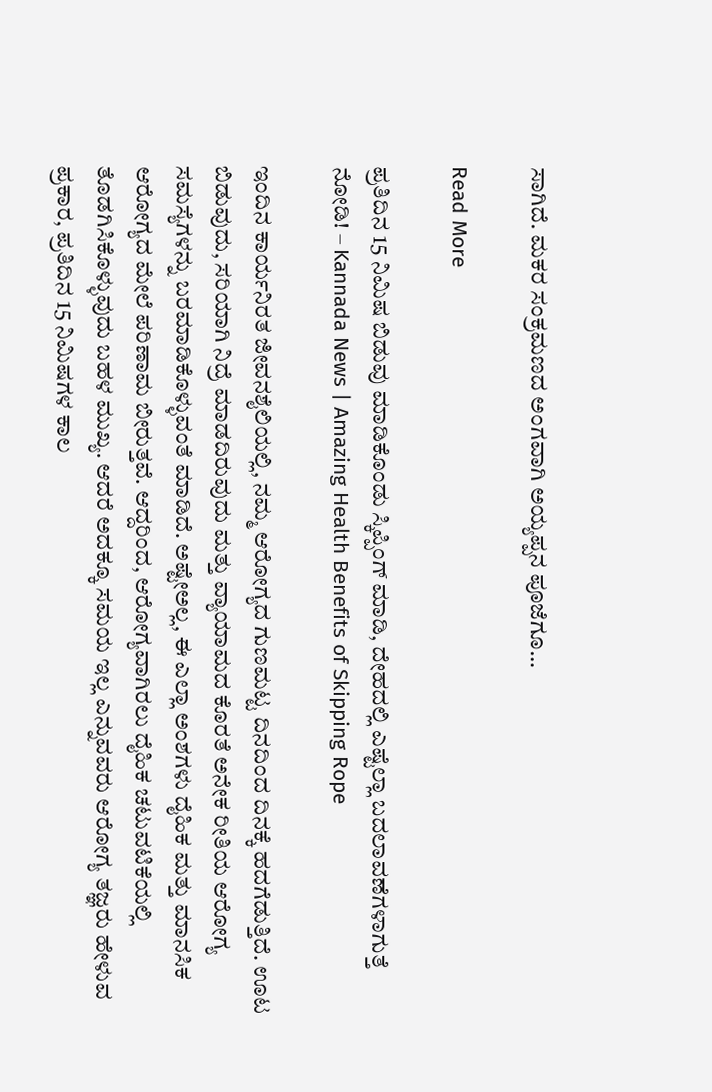ಸಾಗಿದೆ. ಮಕರ ಸಂಕ್ರಮಣದ ಅಂಗವಾಗಿ ಅಯ್ಯಪ್ಪನ ಪೂಜೆಗೂ…

Read More

ಪ್ರತಿದಿನ 15 ನಿಮಿಷ ಬಿಡುವು ಮಾಡಿಕೊಂಡು ಸ್ಕಿಪ್ಪಿಂಗ್ ಮಾಡಿ, ದೇಹದಲ್ಲಿ ಎಷ್ಟೆಲ್ಲಾ ಬದಲಾವಣೆಗಳಾಗುತ್ತೆ ನೋಡಿ! – Kannada News | Amazing Health Benefits of Skipping Rope

ಇಂದಿನ ಕಾರ್ಯನಿರತ ಜೀವನಶೈಲಿಯಲ್ಲಿ, ನಮ್ಮ ಆರೋಗ್ಯದ ಗುಣಮಟ್ಟ ದಿನದಿಂದ ದಿನಕ್ಕೆ ಹದಗೆಡುತ್ತಿದೆ. ಊಟ ಬಿಡುವುದು, ಸರಿಯಾಗಿ ನಿದ್ರೆ ಮಾಡದಿರುವುದು ಮತ್ತು ವ್ಯಾಯಾಮದ ಕೊರತೆ ಅನೇಕ ರೀತಿಯ ಆರೋಗ್ಯ ಸಮಸ್ಯೆಗಳನ್ನು ಬರಮಾಡಿಕೊಳ್ಳುವಂತೆ ಮಾಡಿದೆ. ಅಷ್ಟೇಅಲ್ಲ, ಈ ಎಲ್ಲಾ ಅಂಶಗಳು ದೈಹಿಕ ಮತ್ತು ಮಾನಸಿಕ ಆರೋಗ್ಯದ ಮೇಲೆ ಪರಿಣಾಮ ಬೀರುತ್ತವೆ. ಆದ್ದರಿಂದ, ಆರೋಗ್ಯವಾಗಿರಲು ದೈಹಿಕ ಚಟುವಟಿಕೆಯಲ್ಲಿ ತೊಡಗಿಸಿಕೊಳ್ಳುವುದು ಬಹಳ ಮುಖ್ಯ. ಆದರೆ ಅದಕ್ಕೂ ಸಮಯ ಇಲ್ಲ ಎನ್ನುವವರು ಆರೋಗ್ಯ ತಜ್ಞರು ಹೇಳುವ ಪ್ರಕಾರ, ಪ್ರತಿದಿನ 15 ನಿಮಿಷಗಳ ಕಾಲ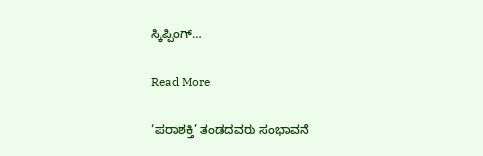ಸ್ಕಿಪ್ಪಿಂಗ್…

Read More

‘ಪರಾಶಕ್ತಿ’ ತಂಡದವರು ಸಂಭಾವನೆ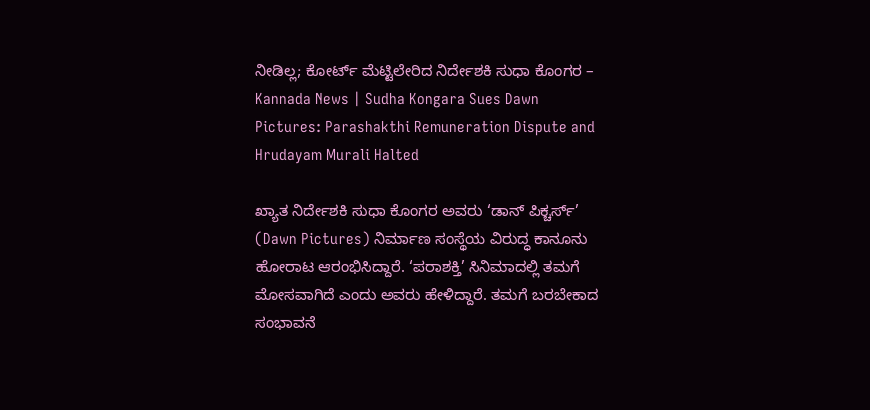ನೀಡಿಲ್ಲ; ಕೋರ್ಟ್ ಮೆಟ್ಟಿಲೇರಿದ ನಿರ್ದೇಶಕಿ ಸುಧಾ ಕೊಂಗರ – Kannada News | Sudha Kongara Sues Dawn Pictures: Parashakthi Remuneration Dispute and Hrudayam Murali Halted

ಖ್ಯಾತ ನಿರ್ದೇಶಕಿ ಸುಧಾ ಕೊಂಗರ ಅವರು ‘ಡಾನ್ ಪಿಕ್ಚರ್ಸ್’ (Dawn Pictures) ನಿರ್ಮಾಣ ಸಂಸ್ಥೆಯ ವಿರುದ್ಧ ಕಾನೂನು ಹೋರಾಟ ಆರಂಭಿಸಿದ್ದಾರೆ. ‘ಪರಾಶಕ್ತಿ’ ಸಿನಿಮಾದಲ್ಲಿ ತಮಗೆ ಮೋಸವಾಗಿದೆ ಎಂದು ಅವರು ಹೇಳಿದ್ದಾರೆ. ತಮಗೆ ಬರಬೇಕಾದ ಸಂಭಾವನೆ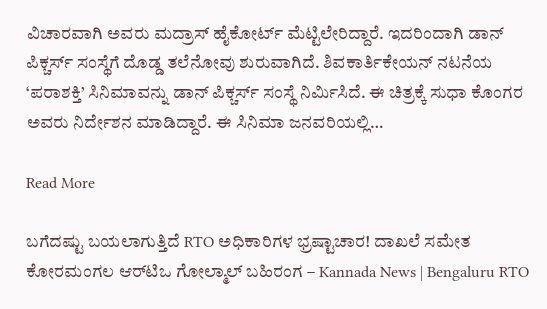ವಿಚಾರವಾಗಿ ಅವರು ಮದ್ರಾಸ್ ಹೈಕೋರ್ಟ್ ಮೆಟ್ಟಿಲೇರಿದ್ದಾರೆ. ಇದರಿಂದಾಗಿ ಡಾನ್ ಪಿಕ್ಚರ್ಸ್ ಸಂಸ್ಥೆಗೆ ದೊಡ್ಡ ತಲೆನೋವು ಶುರುವಾಗಿದೆ. ಶಿವಕಾರ್ತಿಕೇಯನ್ ನಟನೆಯ ‘ಪರಾಶಕ್ತಿ’ ಸಿನಿಮಾವನ್ನು ಡಾನ್ ಪಿಕ್ಚರ್ಸ್ ಸಂಸ್ಥೆ ನಿರ್ಮಿಸಿದೆ. ಈ ಚಿತ್ರಕ್ಕೆ ಸುಧಾ ಕೊಂಗರ ಅವರು ನಿರ್ದೇಶನ ಮಾಡಿದ್ದಾರೆ. ಈ ಸಿನಿಮಾ ಜನವರಿಯಲ್ಲಿ…

Read More

ಬಗೆದಷ್ಟು ಬಯಲಾಗುತ್ತಿದೆ RTO ಅಧಿಕಾರಿಗಳ ಭ್ರಷ್ಟಾಚಾರ! ದಾಖಲೆ ಸಮೇತ ಕೋರಮಂಗಲ ಆರ್‌ಟಿಒ ಗೋಲ್ಮಾಲ್ ಬಹಿರಂಗ – Kannada News | Bengaluru RTO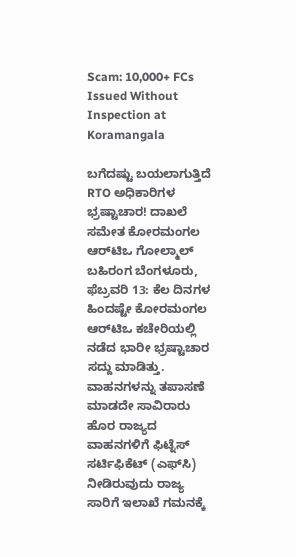Scam: 10,000+ FCs Issued Without Inspection at Koramangala

ಬಗೆದಷ್ಟು ಬಯಲಾಗುತ್ತಿದೆ RTO ಅಧಿಕಾರಿಗಳ ಭ್ರಷ್ಟಾಚಾರ! ದಾಖಲೆ ಸಮೇತ ಕೋರಮಂಗಲ ಆರ್‌ಟಿಒ ಗೋಲ್ಮಾಲ್ ಬಹಿರಂಗ ಬೆಂಗಳೂರು, ಫೆಬ್ರವರಿ 13: ಕೆಲ ದಿನಗಳ ಹಿಂದಷ್ಟೇ ಕೋರಮಂಗಲ ಆರ್‌ಟಿಒ ಕಚೇರಿಯಲ್ಲಿ ನಡೆದ ಭಾರೀ ಭ್ರಷ್ಟಾಚಾರ ಸದ್ದು ಮಾಡಿತ್ತು. ವಾಹನಗಳನ್ನು ತಪಾಸಣೆ ಮಾಡದೇ ಸಾವಿರಾರು ಹೊರ ರಾಜ್ಯದ ವಾಹನಗಳಿಗೆ ಫಿಟ್ನೆಸ್ ಸರ್ಟಿಫಿಕೆಟ್ (ಎಫ್‌ಸಿ) ನೀಡಿರುವುದು ರಾಜ್ಯ ಸಾರಿಗೆ ಇಲಾಖೆ ಗಮನಕ್ಕೆ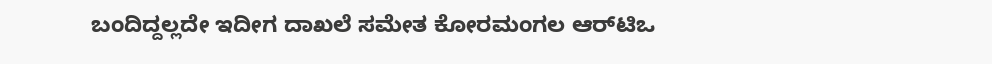ಬಂದಿದ್ದಲ್ಲದೇ ಇದೀಗ ದಾಖಲೆ ಸಮೇತ ಕೋರಮಂಗಲ ಆರ್‌ಟಿಒ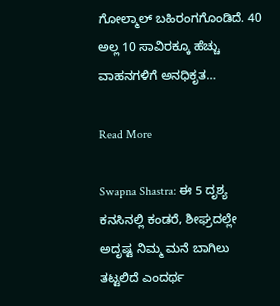ಗೋಲ್ಮಾಲ್ ಬಹಿರಂಗಗೊಂಡಿದೆ. 40 ಅಲ್ಲ 10 ಸಾವಿರಕ್ಕೂ ಹೆಚ್ಚು ವಾಹನಗಳಿಗೆ ಅನಧಿಕೃತ…

Read More

Swapna Shastra: ಈ 5 ದೃಶ್ಯ ಕನಸಿನಲ್ಲಿ ಕಂಡರೆ, ಶೀಘ್ರದಲ್ಲೇ ಅದೃಷ್ಟ ನಿಮ್ಮ ಮನೆ ಬಾಗಿಲು ತಟ್ಟಲಿದೆ ಎಂದರ್ಥ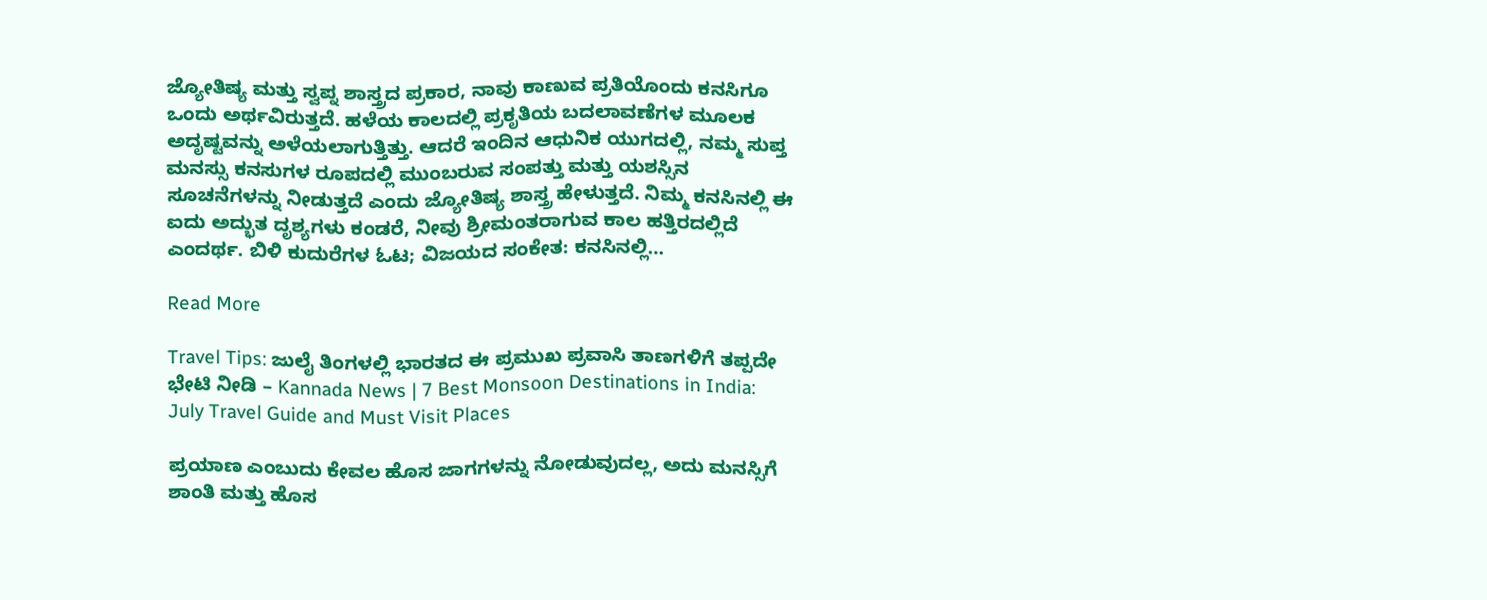ಜ್ಯೋತಿಷ್ಯ ಮತ್ತು ಸ್ವಪ್ನ ಶಾಸ್ತ್ರದ ಪ್ರಕಾರ, ನಾವು ಕಾಣುವ ಪ್ರತಿಯೊಂದು ಕನಸಿಗೂ ಒಂದು ಅರ್ಥವಿರುತ್ತದೆ. ಹಳೆಯ ಕಾಲದಲ್ಲಿ ಪ್ರಕೃತಿಯ ಬದಲಾವಣೆಗಳ ಮೂಲಕ ಅದೃಷ್ಟವನ್ನು ಅಳೆಯಲಾಗುತ್ತಿತ್ತು. ಆದರೆ ಇಂದಿನ ಆಧುನಿಕ ಯುಗದಲ್ಲಿ, ನಮ್ಮ ಸುಪ್ತ ಮನಸ್ಸು ಕನಸುಗಳ ರೂಪದಲ್ಲಿ ಮುಂಬರುವ ಸಂಪತ್ತು ಮತ್ತು ಯಶಸ್ಸಿನ ಸೂಚನೆಗಳನ್ನು ನೀಡುತ್ತದೆ ಎಂದು ಜ್ಯೋತಿಷ್ಯ ಶಾಸ್ತ್ರ ಹೇಳುತ್ತದೆ. ನಿಮ್ಮ ಕನಸಿನಲ್ಲಿ ಈ ಐದು ಅದ್ಭುತ ದೃಶ್ಯಗಳು ಕಂಡರೆ, ನೀವು ಶ್ರೀಮಂತರಾಗುವ ಕಾಲ ಹತ್ತಿರದಲ್ಲಿದೆ ಎಂದರ್ಥ. ಬಿಳಿ ಕುದುರೆಗಳ ಓಟ; ವಿಜಯದ ಸಂಕೇತ: ಕನಸಿನಲ್ಲಿ…

Read More

Travel Tips: ಜುಲೈ ತಿಂಗಳಲ್ಲಿ ಭಾರತದ ಈ ಪ್ರಮುಖ ಪ್ರವಾಸಿ ತಾಣಗಳಿಗೆ ತಪ್ಪದೇ ಭೇಟಿ ನೀಡಿ – Kannada News | 7 Best Monsoon Destinations in India: July Travel Guide and Must Visit Places

ಪ್ರಯಾಣ ಎಂಬುದು ಕೇವಲ ಹೊಸ ಜಾಗಗಳನ್ನು ನೋಡುವುದಲ್ಲ, ಅದು ಮನಸ್ಸಿಗೆ ಶಾಂತಿ ಮತ್ತು ಹೊಸ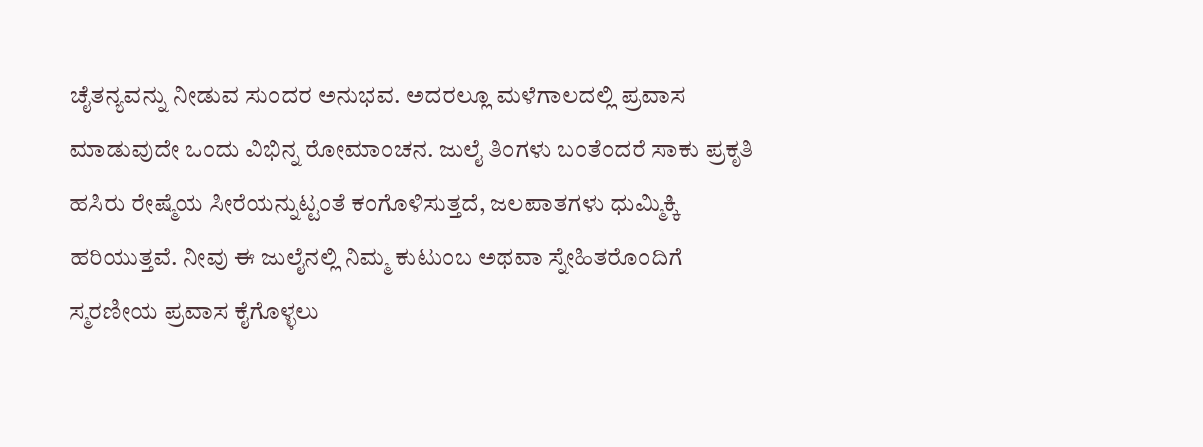ಚೈತನ್ಯವನ್ನು ನೀಡುವ ಸುಂದರ ಅನುಭವ. ಅದರಲ್ಲೂ ಮಳೆಗಾಲದಲ್ಲಿ ಪ್ರವಾಸ ಮಾಡುವುದೇ ಒಂದು ವಿಭಿನ್ನ ರೋಮಾಂಚನ. ಜುಲೈ ತಿಂಗಳು ಬಂತೆಂದರೆ ಸಾಕು ಪ್ರಕೃತಿ ಹಸಿರು ರೇಷ್ಮೆಯ ಸೀರೆಯನ್ನುಟ್ಟಂತೆ ಕಂಗೊಳಿಸುತ್ತದೆ, ಜಲಪಾತಗಳು ಧುಮ್ಮಿಕ್ಕಿ ಹರಿಯುತ್ತವೆ. ನೀವು ಈ ಜುಲೈನಲ್ಲಿ ನಿಮ್ಮ ಕುಟುಂಬ ಅಥವಾ ಸ್ನೇಹಿತರೊಂದಿಗೆ ಸ್ಮರಣೀಯ ಪ್ರವಾಸ ಕೈಗೊಳ್ಳಲು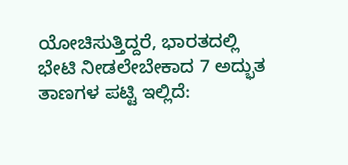ಯೋಚಿಸುತ್ತಿದ್ದರೆ, ಭಾರತದಲ್ಲಿ ಭೇಟಿ ನೀಡಲೇಬೇಕಾದ 7 ಅದ್ಭುತ ತಾಣಗಳ ಪಟ್ಟಿ ಇಲ್ಲಿದೆ: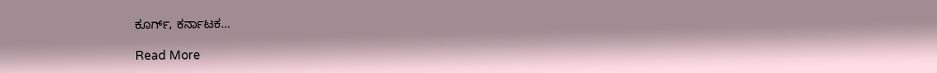ಕೂರ್ಗ್, ಕರ್ನಾಟಕ…

Read More